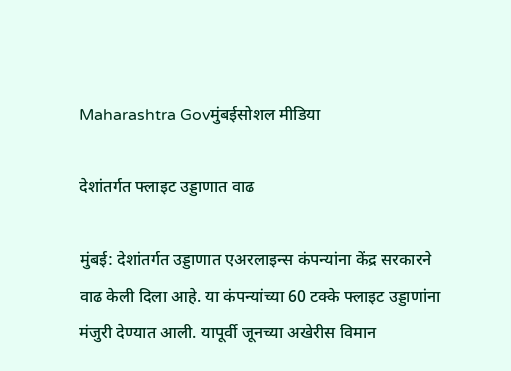Maharashtra Govमुंबईसोशल मीडिया

देशांतर्गत फ्लाइट उड्डाणात वाढ

मुंबई: देशांतर्गत उड्डाणात एअरलाइन्स कंपन्यांना केंद्र सरकारने वाढ केली दिला आहे. या कंपन्यांच्या 60 टक्के फ्लाइट उड्डाणांना मंजुरी देण्यात आली. यापूर्वी जूनच्या अखेरीस विमान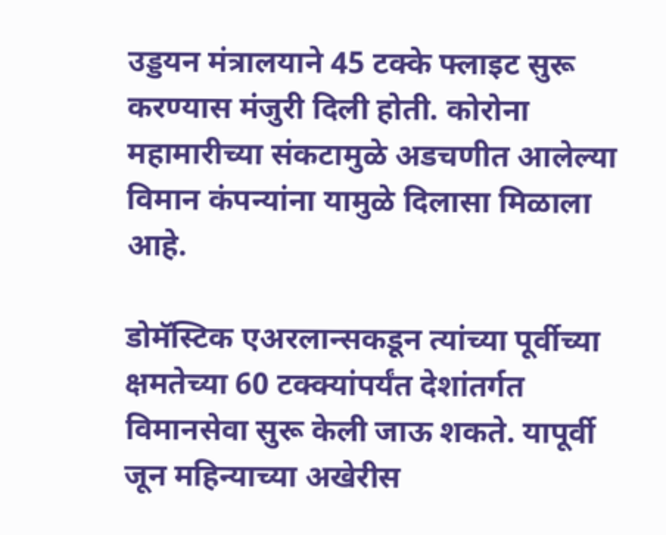उड्डयन मंत्रालयाने 45 टक्के फ्लाइट सुरू करण्यास मंजुरी दिली होती. कोरोना महामारीच्या संकटामुळे अडचणीत आलेल्या विमान कंपन्यांना यामुळे दिलासा मिळाला आहे.

डोमॅस्टिक एअरलान्सकडून त्यांच्या पूर्वीच्या क्षमतेच्या 60 टक्क्यांपर्यंत देशांतर्गत विमानसेवा सुरू केली जाऊ शकते. यापूर्वी जून महिन्याच्या अखेरीस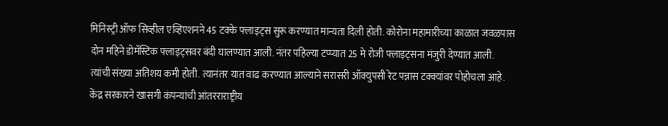मिनिस्ट्री ऑफ सिव्हील एव्हिएशनने 45 टक्के फ्लाइट्स सुरू करण्यात मान्यता दिली होती. कोरोना महामारीच्या काळात जवळपास दोन महिने डोमॅस्टिक फ्लाइट्सवर बंदी घालण्यात आली. नंतर पहिल्या टप्प्यात 25 मे रोजी फ्लाइट्सना मंजुरी देण्यात आली. त्यांची संख्या अतिशय कमी होती. त्यानंतर यात वाढ करण्यात आल्याने सरासरी ऑक्युपसी रेट पन्नास टक्क्यांवर पोहोचला आहे. केंद्र सरकारने खासगी कंपन्यांची आंतरराराष्ट्रीय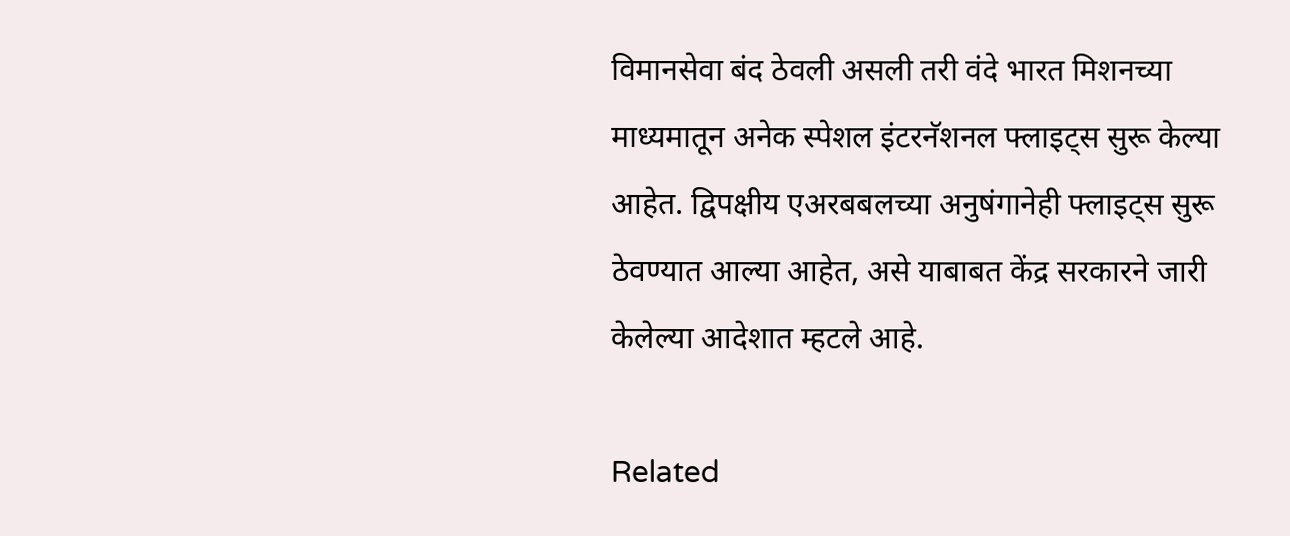विमानसेवा बंद ठेवली असली तरी वंदे भारत मिशनच्या माध्यमातून अनेक स्पेशल इंटरनॅशनल फ्लाइट्स सुरू केल्या आहेत. द्विपक्षीय एअरबबलच्या अनुषंगानेही फ्लाइट्स सुरू ठेवण्यात आल्या आहेत, असे याबाबत केंद्र सरकारने जारी केलेल्या आदेशात म्हटले आहे.

Related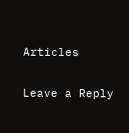Articles

Leave a Reply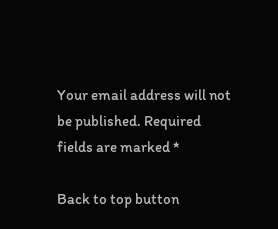Your email address will not be published. Required fields are marked *

Back to top button